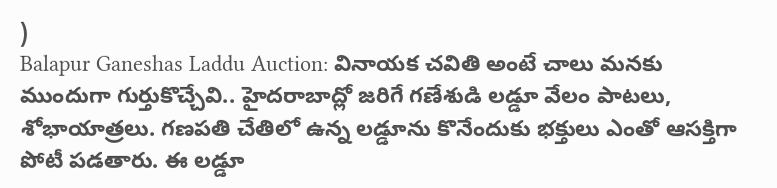)
Balapur Ganeshas Laddu Auction: వినాయక చవితి అంటే చాలు మనకు ముందుగా గుర్తుకొచ్చేవి.. హైదరాబాద్లో జరిగే గణేశుడి లడ్డూ వేలం పాటలు, శోభాయాత్రలు. గణపతి చేతిలో ఉన్న లడ్డూను కొనేందుకు భక్తులు ఎంతో ఆసక్తిగా పోటీ పడతారు. ఈ లడ్డూ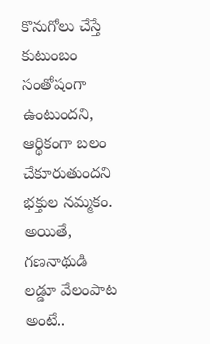కొనుగోలు చేస్తే కుటుంబం సంతోషంగా ఉంటుందని, ఆర్థికంగా బలం చేకూరుతుందని భక్తుల నమ్మకం. అయితే, గణనాథుడి లడ్డూ వేలంపాట అంటే..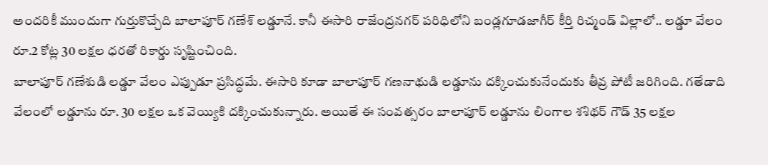అందరికీ ముందుగా గుర్తుకొచ్చేది బాలాపూర్ గణేశ్ లడ్డూనే. కానీ ఈసారి రాజేంద్రనగర్ పరిధిలోని బండ్లగూడజాగీర్ కీర్తి రిచ్మండ్ విల్లాలో.. లడ్డూ వేలం రూ.2 కోట్ల 30 లక్షల ధరతో రికార్డు సృష్టించింది.
బాలాపూర్ గణేశుడి లడ్డూ వేలం ఎప్పుడూ ప్రసిద్ధమే. ఈసారి కూడా బాలాపూర్ గణనాథుడి లడ్డూను దక్కించుకునేందుకు తీవ్ర పోటీ జరిగింది. గతేడాది వేలంలో లడ్డూను రూ. 30 లక్షల ఒక వెయ్యికి దక్కించుకున్నారు. అయితే ఈ సంవత్సరం బాలాపూర్ లడ్డూను లింగాల శశిథర్ గౌడ్ 35 లక్షల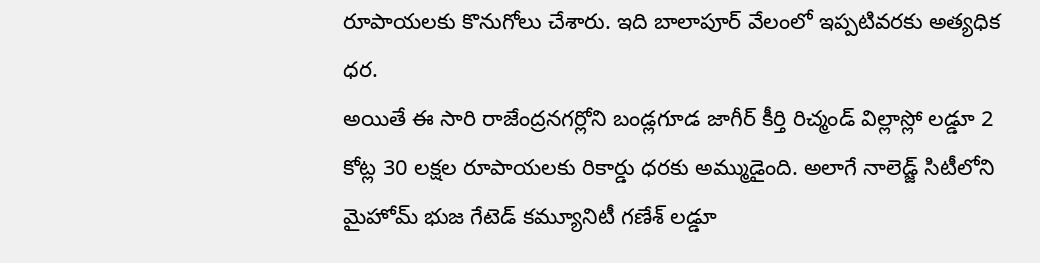రూపాయలకు కొనుగోలు చేశారు. ఇది బాలాపూర్ వేలంలో ఇప్పటివరకు అత్యధిక ధర.
అయితే ఈ సారి రాజేంద్రనగర్లోని బండ్లగూడ జాగీర్ కీర్తి రిచ్మండ్ విల్లాస్లో లడ్డూ 2 కోట్ల 30 లక్షల రూపాయలకు రికార్డు ధరకు అమ్ముడైంది. అలాగే నాలెడ్జ్ సిటీలోని మైహోమ్ భుజ గేటెడ్ కమ్యూనిటీ గణేశ్ లడ్డూ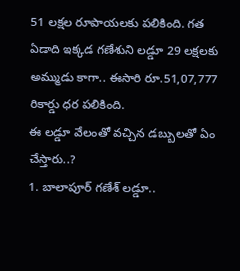51 లక్షల రూపాయలకు పలికింది. గత ఏడాది ఇక్కడ గణేశుని లడ్డూ 29 లక్షలకు అమ్ముడు కాగా.. ఈసారి రూ.51,07,777 రికార్డు ధర పలికింది.
ఈ లడ్డూ వేలంతో వచ్చిన డబ్బులతో ఏం చేస్తారు..?
1. బాలాపూర్ గణేశ్ లడ్డూ..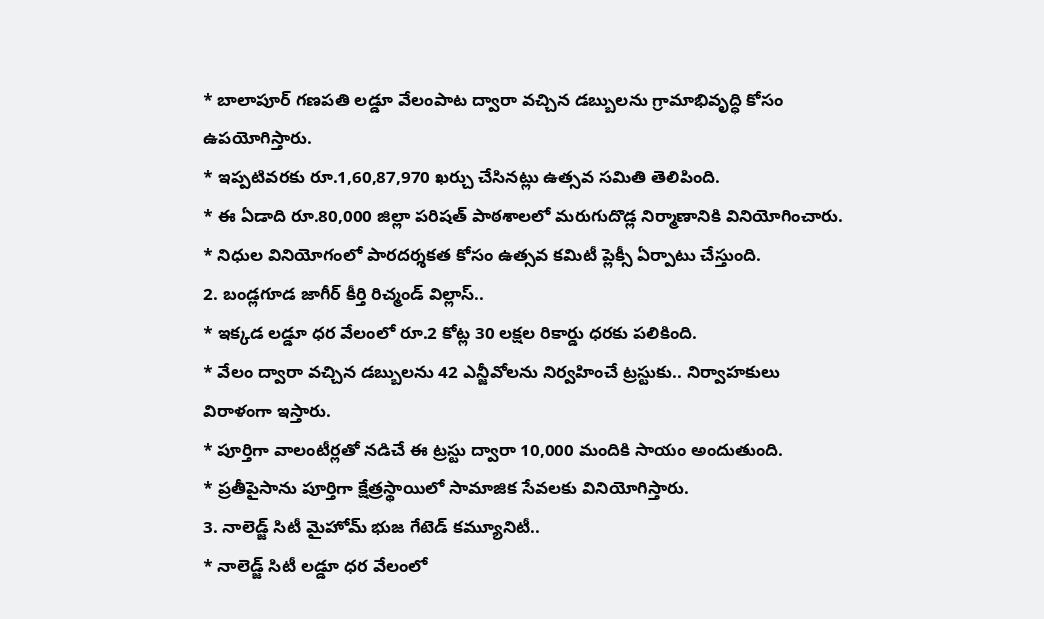* బాలాపూర్ గణపతి లడ్డూ వేలంపాట ద్వారా వచ్చిన డబ్బులను గ్రామాభివృద్ధి కోసం ఉపయోగిస్తారు.
* ఇప్పటివరకు రూ.1,60,87,970 ఖర్చు చేసినట్లు ఉత్సవ సమితి తెలిపింది.
* ఈ ఏడాది రూ.80,000 జిల్లా పరిషత్ పాఠశాలలో మరుగుదొడ్ల నిర్మాణానికి వినియోగించారు.
* నిధుల వినియోగంలో పారదర్శకత కోసం ఉత్సవ కమిటీ ప్లెక్సీ ఏర్పాటు చేస్తుంది.
2. బండ్లగూడ జాగీర్ కీర్తి రిచ్మండ్ విల్లాస్..
* ఇక్కడ లడ్డూ ధర వేలంలో రూ.2 కోట్ల 30 లక్షల రికార్డు ధరకు పలికింది.
* వేలం ద్వారా వచ్చిన డబ్బులను 42 ఎన్జీవోలను నిర్వహించే ట్రస్టుకు.. నిర్వాహకులు విరాళంగా ఇస్తారు.
* పూర్తిగా వాలంటీర్లతో నడిచే ఈ ట్రస్టు ద్వారా 10,000 మందికి సాయం అందుతుంది.
* ప్రతీపైసాను పూర్తిగా క్షేత్రస్థాయిలో సామాజిక సేవలకు వినియోగిస్తారు.
3. నాలెడ్జ్ సిటీ మైహోమ్ భుజ గేటెడ్ కమ్యూనిటీ..
* నాలెడ్జ్ సిటీ లడ్డూ ధర వేలంలో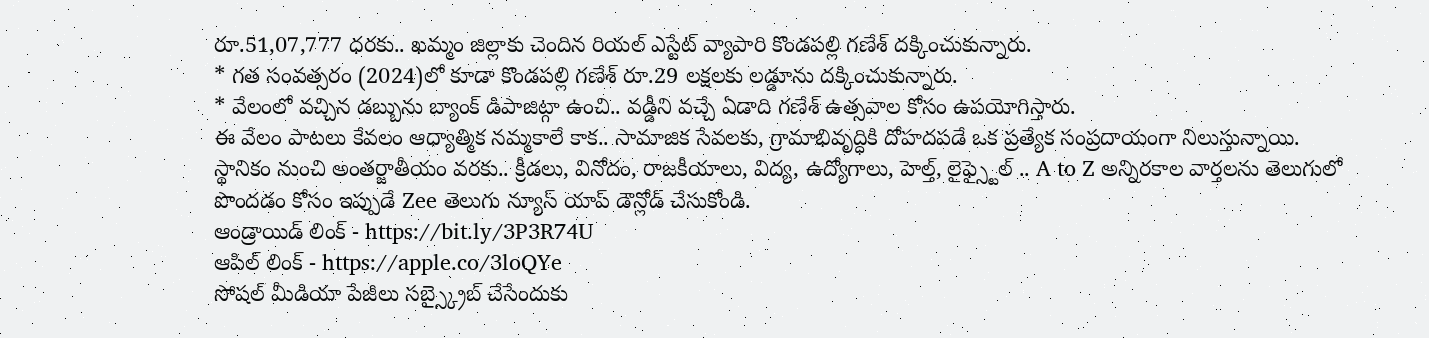రూ.51,07,777 ధరకు.. ఖమ్మం జిల్లాకు చెందిన రియల్ ఎస్టేట్ వ్యాపారి కొండపల్లి గణేశ్ దక్కించుకున్నారు.
* గత సంవత్సరం (2024)లో కూడా కొండపల్లి గణేశ్ రూ.29 లక్షలకు లడ్డూను దక్కించుకున్నారు.
* వేలంలో వచ్చిన డబ్బును బ్యాంక్ డిపాజిట్గా ఉంచి.. వడ్డీని వచ్చే ఏడాది గణేశ్ ఉత్సవాల కోసం ఉపయోగిస్తారు.
ఈ వేలం పాటలు కేవలం ఆధ్యాత్మిక నమ్మకాలే కాక.. సామాజిక సేవలకు, గ్రామాభివృద్ధికి దోహదపడే ఒక ప్రత్యేక సంప్రదాయంగా నిలుస్తున్నాయి.
స్థానికం నుంచి అంతర్జాతీయం వరకు.. క్రీడలు, వినోదం, రాజకీయాలు, విద్య, ఉద్యోగాలు, హెల్త్, లైఫ్స్టైల్ .. A to Z అన్నిరకాల వార్తలను తెలుగులో పొందడం కోసం ఇప్పుడే Zee తెలుగు న్యూస్ యాప్ డౌన్లోడ్ చేసుకోండి.
ఆండ్రాయిడ్ లింక్ - https://bit.ly/3P3R74U
ఆపిల్ లింక్ - https://apple.co/3loQYe
సోషల్ మీడియా పేజీలు సబ్స్క్రైబ్ చేసేందుకు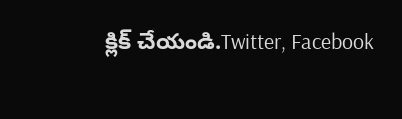క్లిక్ చేయండి.Twitter, Facebook